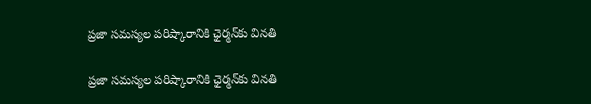ప్రజా సమస్యల పరిష్కారానికి ఛైర్మన్‌కు వినతి

ప్రజా సమస్యల పరిష్కారానికి ఛైర్మన్‌కు వినతి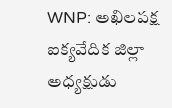WNP: అఖిలపక్ష ఐక్యవేదిక జిల్లా అధ్యక్షుడు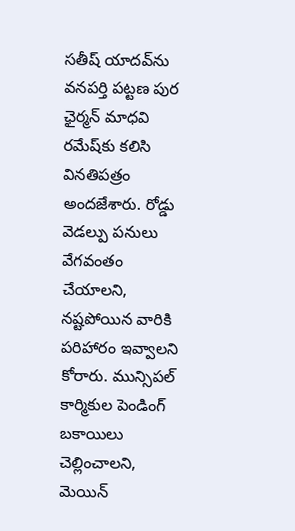సతీష్ యాదవ్‌ను వనపర్తి పట్టణ పుర ఛైర్మన్ మాధవి రమేష్‌కు కలిసి వినతిపత్రం అందజేశారు. రోడ్డు వెడల్పు పనులు వేగవంతం చేయాలని, నష్టపోయిన వారికి పరిహారం ఇవ్వాలని కోరారు. మున్సిపల్ కార్మికుల పెండింగ్ బకాయిలు చెల్లించాలని, మెయిన్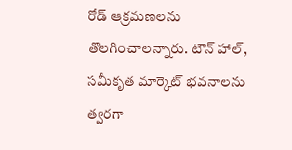రోడ్ ఆక్రమణలను తొలగించాలన్నారు. టౌన్ హాల్, సమీకృత మార్కెట్ భవనాలను త్వరగా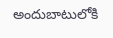అందుబాటులోకి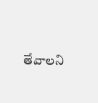తేవాలని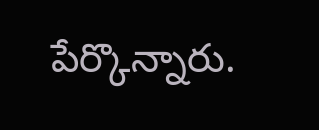పేర్కొన్నారు.